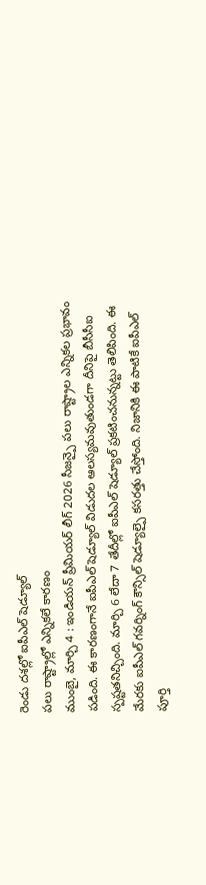రెండు దశల్లో ఐపీఎల్ షెడ్యూల్
పలు రాష్ట్రాల్లో ఎన్నికలే కారణం
ముంబై, మార్చి 4 : ఇండియన్ ప్రీమియర్ లీగ్ 2026 సీజన్పై పలు రాష్ట్రాల ఎన్నికల ప్రభావం పడింది. ఈ కారణంగానే ఐపీఎల్ షెడ్యూల్ విడుదల ఆలస్యమవుతుండగా దీనిపై బీసీసీఐ స్పష్టతనిచ్చింది. మార్చి 6 లేదా 7 తేదీల్లో ఐపీఎల్ షెడ్యూల్ ప్రకటించనున్నట్టు తెలిపింది. ఈ మేరకు ఐపీఎల్ గవర్నింగ్ కౌన్సిల్ షెడ్యూల్పై కసరత్తు చేస్తోంది. నిజానికి ఈ పాటికే ఐపీఎల్ పూర్తి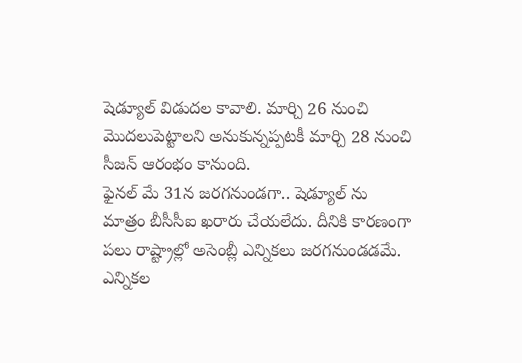షెడ్యూల్ విడుదల కావాలి. మార్చి 26 నుంచి మొదలుపెట్టాలని అనుకున్నప్పటకీ మార్చి 28 నుంచి సీజన్ ఆరంభం కానుంది.
ఫైనల్ మే 31న జరగనుండగా.. షెడ్యూల్ ను మాత్రం బీసీసీఐ ఖరారు చేయలేదు. దీనికి కారణంగా పలు రాష్ట్రాల్లో అసెంబ్లీ ఎన్నికలు జరగనుండడమే. ఎన్నికల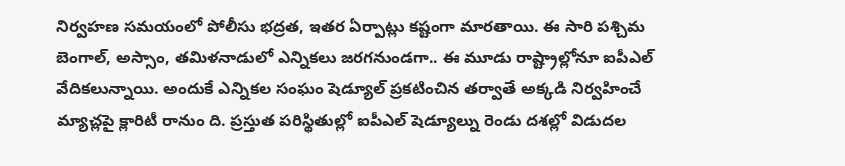నిర్వహణ సమయంలో పోలీసు భద్రత, ఇతర ఏర్పాట్లు కష్టంగా మారతాయి. ఈ సారి పశ్చిమ బెంగాల్, అస్సాం, తమిళనాడులో ఎన్నికలు జరగనుండగా.. ఈ మూడు రాష్ట్రాల్లోనూ ఐపీఎల్ వేదికలున్నాయి. అందుకే ఎన్నికల సంఘం షెడ్యూల్ ప్రకటించిన తర్వాతే అక్కడి నిర్వహించే మ్యాచ్లపై క్లారిటీ రానుం ది. ప్రస్తుత పరిస్థితుల్లో ఐపీఎల్ షెడ్యూల్ను రెండు దశల్లో విడుదల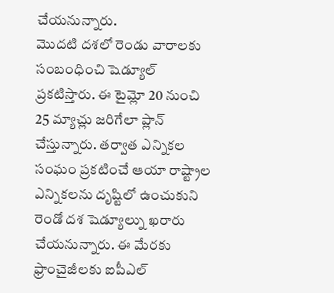చేయనున్నారు.
మొదటి దశలో రెండు వారాలకు సంబంధించి షెడ్యూల్ ప్రకటిస్తారు. ఈ టైమ్లో 20 నుంచి 25 మ్యాచ్లు జరిగేలా ప్లాన్ చేస్తున్నారు. తర్వాత ఎన్నికల సంఘం ప్రకటించే ఆయా రాష్ట్రాల ఎన్నికలను దృష్టిలో ఉంచుకుని రెండో దశ షెడ్యూల్ను ఖరారు చేయనున్నారు. ఈ మేరకు ఫ్రాంచైజీలకు ఐపీఎల్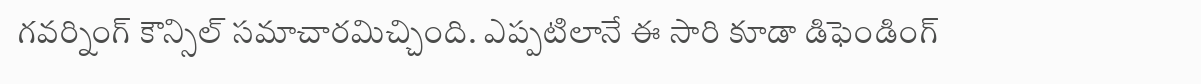గవర్నింగ్ కౌన్సిల్ సమాచారమిచ్చింది. ఎప్పటిలానే ఈ సారి కూడా డిఫెండింగ్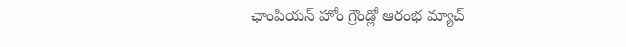ఛాంపియన్ హోం గ్రౌండ్లో ఆరంభ మ్యాచ్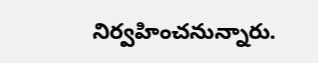నిర్వహించనున్నారు.